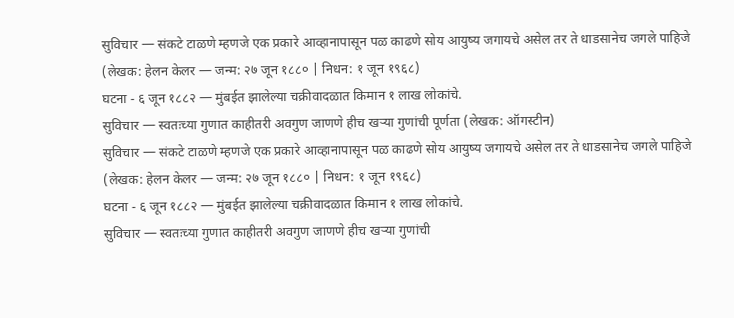सुविचार — संकटे टाळणे म्हणजे एक प्रकारे आव्हानापासून पळ काढणे सोय आयुष्य जगायचे असेल तर ते धाडसानेच जगले पाहिजे (लेखक: हेलन केलर — जन्म: २७ जून १८८० | निधन: १ जून १९६८)
घटना - ६ जून १८८२ — मुंबईत झालेल्या चक्रीवादळात किमान १ लाख लोकांचे.
सुविचार — स्वतःच्या गुणात काहीतरी अवगुण जाणणे हीच खऱ्या गुणांची पूर्णता (लेखक: ऑगस्टीन)
सुविचार — संकटे टाळणे म्हणजे एक प्रकारे आव्हानापासून पळ काढणे सोय आयुष्य जगायचे असेल तर ते धाडसानेच जगले पाहिजे (लेखक: हेलन केलर — जन्म: २७ जून १८८० | निधन: १ जून १९६८)
घटना - ६ जून १८८२ — मुंबईत झालेल्या चक्रीवादळात किमान १ लाख लोकांचे.
सुविचार — स्वतःच्या गुणात काहीतरी अवगुण जाणणे हीच खऱ्या गुणांची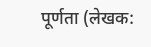पूर्णता (लेखक: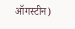ऑगस्टीन)